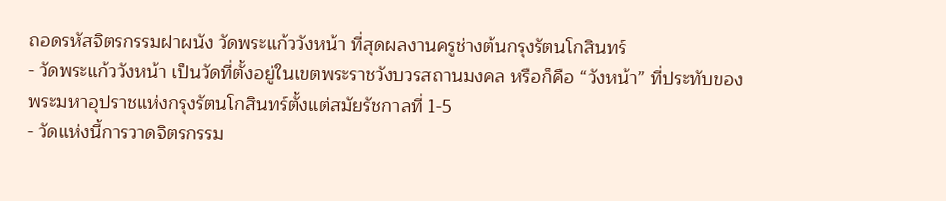ถอดรหัสจิตรกรรมฝาผนัง วัดพระแก้ววังหน้า ที่สุดผลงานครูช่างต้นกรุงรัตนโกสินทร์
- วัดพระแก้ววังหน้า เป็นวัดที่ตั้งอยู่ในเขตพระราชวังบวรสถานมงคล หรือก็คือ “วังหน้า” ที่ประทับของพระมหาอุปราชแห่งกรุงรัตนโกสินทร์ตั้งแต่สมัยรัชกาลที่ 1-5
- วัดแห่งนี้การวาดจิตรกรรม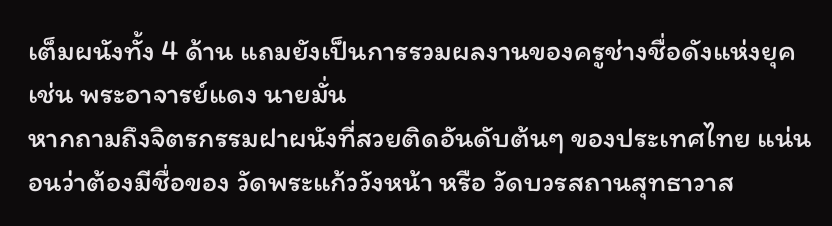เต็มผนังทั้ง 4 ด้าน แถมยังเป็นการรวมผลงานของครูช่างชื่อดังแห่งยุค เช่น พระอาจารย์แดง นายมั่น
หากถามถึงจิตรกรรมฝาผนังที่สวยติดอันดับต้นๆ ของประเทศไทย แน่นอนว่าต้องมีชื่อของ วัดพระแก้ววังหน้า หรือ วัดบวรสถานสุทธาวาส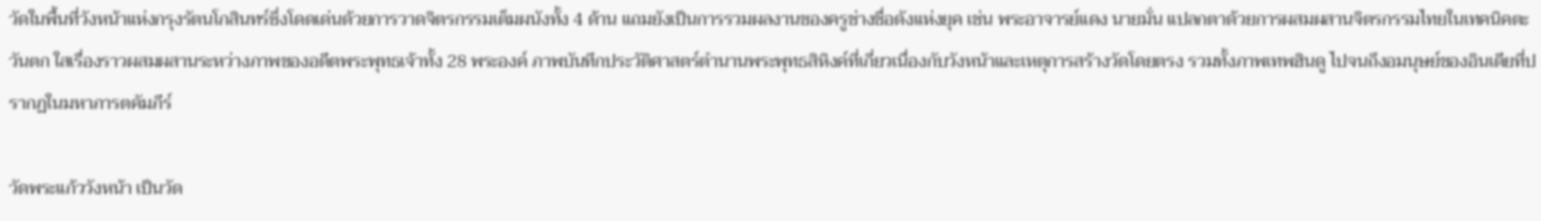วัดในพื้นที่วังหน้าแห่งกรุงรัตนโกสินทร์ซึ่งโดดเด่นด้วยการวาดจิตรกรรมเต็มผนังทั้ง 4 ด้าน แถมยังเป็นการรวมผลงานของครูช่างชื่อดังแห่งยุค เช่น พระอาจารย์แดง นายมั่น แปลกตาด้วยการผสมผสานจิตรกรรมไทยในเทคนิคตะวันตก ใสเรื่องราวผสมผสานระหว่างภาพของอดีตพระพุทธเจ้าทั้ง 28 พระองค์ ภาพบันทึกประวัติศาสตร์ตำนานพระพุทธสิหิงค์ที่เกี่ยวเนื่องกับวังหน้าและเหตุการสร้างวัดโดยตรง รวมทั้งภาพเทพฮินดู ไปจนถึงอมนุษย์ของอินเดียที่ปรากฏในมหาภารตคัมภีร์

วัดพระแก้ววังหน้า เป็นวัด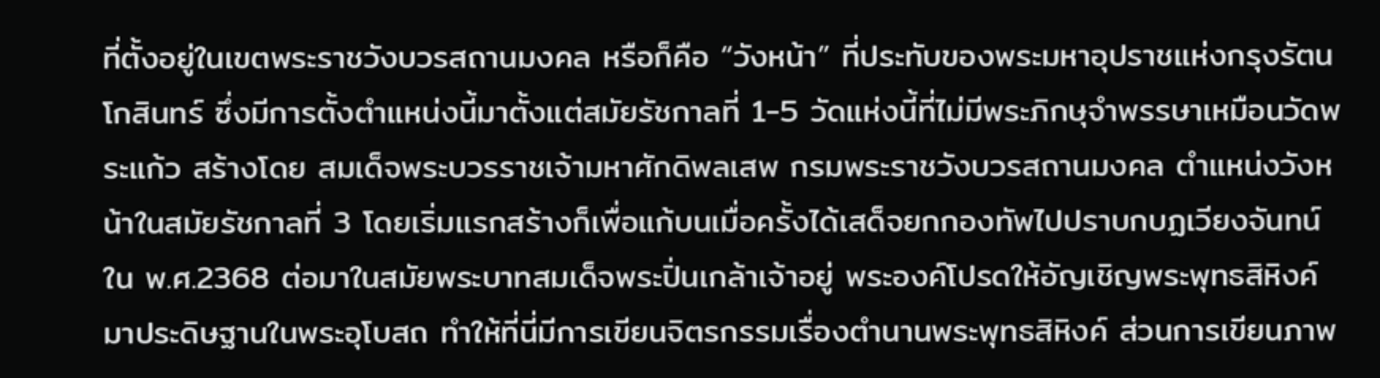ที่ตั้งอยู่ในเขตพระราชวังบวรสถานมงคล หรือก็คือ “วังหน้า” ที่ประทับของพระมหาอุปราชแห่งกรุงรัตนโกสินทร์ ซึ่งมีการตั้งตำแหน่งนี้มาตั้งแต่สมัยรัชกาลที่ 1-5 วัดแห่งนี้ที่ไม่มีพระภิกษุจำพรรษาเหมือนวัดพระแก้ว สร้างโดย สมเด็จพระบวรราชเจ้ามหาศักดิพลเสพ กรมพระราชวังบวรสถานมงคล ตำแหน่งวังหน้าในสมัยรัชกาลที่ 3 โดยเริ่มแรกสร้างก็เพื่อแก้บนเมื่อครั้งได้เสด็จยกกองทัพไปปราบกบฏเวียงจันทน์ ใน พ.ศ.2368 ต่อมาในสมัยพระบาทสมเด็จพระปิ่นเกล้าเจ้าอยู่ พระองค์โปรดให้อัญเชิญพระพุทธสิหิงค์มาประดิษฐานในพระอุโบสถ ทำให้ที่นี่มีการเขียนจิตรกรรมเรื่องตำนานพระพุทธสิหิงค์ ส่วนการเขียนภาพ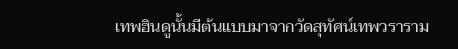เทพฮินดูนั้นมีต้นแบบมาจากวัดสุทัศน์เทพวราราม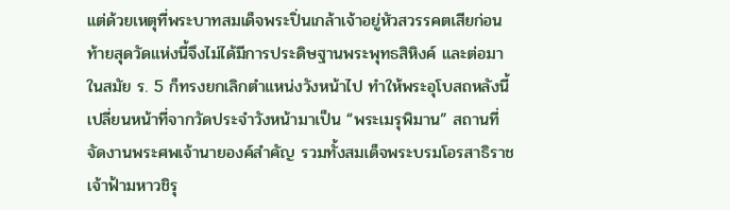แต่ด้วยเหตุที่พระบาทสมเด็จพระปิ่นเกล้าเจ้าอยู่หัวสวรรคตเสียก่อน ท้ายสุดวัดแห่งนี้จึงไม่ได้มีการประดิษฐานพระพุทธสิหิงค์ และต่อมาในสมัย ร. 5 ก็ทรงยกเลิกตำแหน่งวังหน้าไป ทำให้พระอุโบสถหลังนี้เปลี่ยนหน้าที่จากวัดประจำวังหน้ามาเป็น “พระเมรุพิมาน” สถานที่จัดงานพระศพเจ้านายองค์สำคัญ รวมทั้งสมเด็จพระบรมโอรสาธิราชเจ้าฟ้ามหาวชิรุ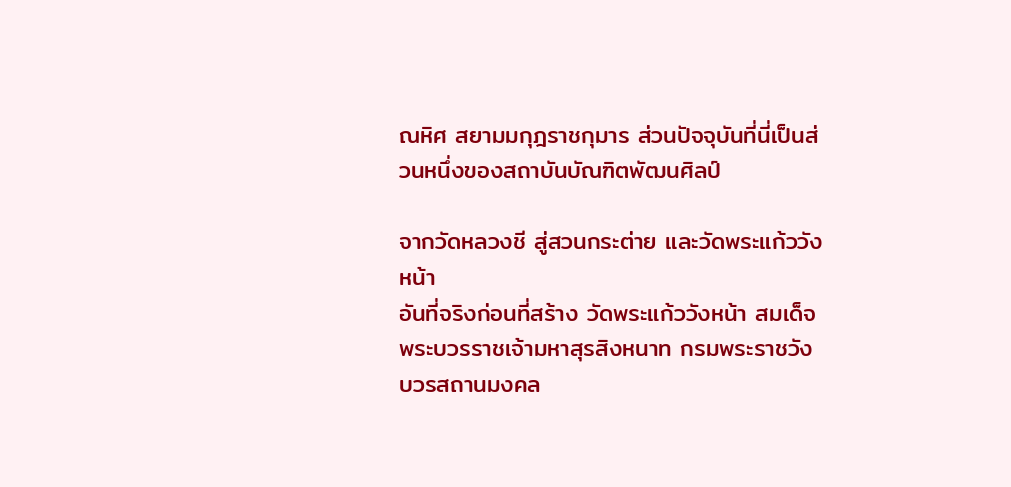ณหิศ สยามมกุฎราชกุมาร ส่วนปัจจุบันที่นี่เป็นส่วนหนึ่งของสถาบันบัณฑิตพัฒนศิลป์

จากวัดหลวงชี สู่สวนกระต่าย และวัดพระแก้ววังหน้า
อันที่จริงก่อนที่สร้าง วัดพระแก้ววังหน้า สมเด็จพระบวรราชเจ้ามหาสุรสิงหนาท กรมพระราชวังบวรสถานมงคล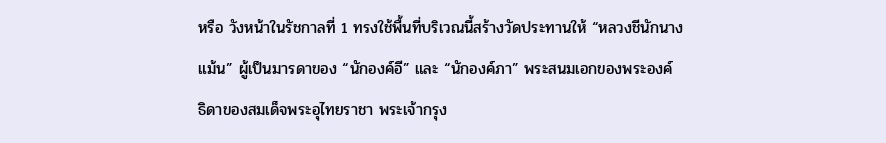หรือ วังหน้าในรัชกาลที่ 1 ทรงใช้พื้นที่บริเวณนี้สร้างวัดประทานให้ “หลวงชีนักนางแม้น” ผู้เป็นมารดาของ “นักองค์อี” และ “นักองค์ภา” พระสนมเอกของพระองค์ ธิดาของสมเด็จพระอุไทยราชา พระเจ้ากรุง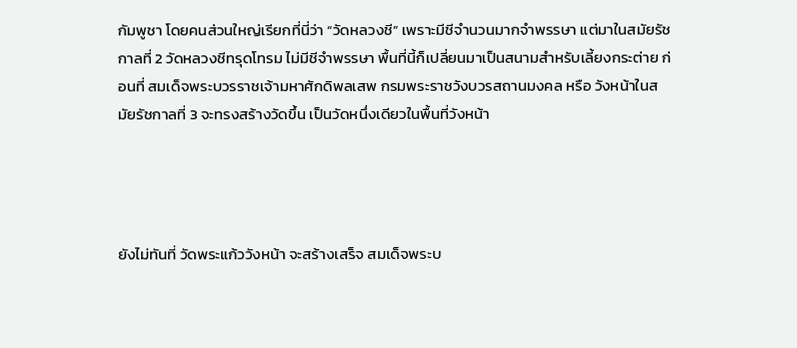กัมพูชา โดยคนส่วนใหญ่เรียกที่นี่ว่า “วัดหลวงชี” เพราะมีชีจำนวนมากจำพรรษา แต่มาในสมัยรัชกาลที่ 2 วัดหลวงชีทรุดโทรม ไม่มีชีจำพรรษา พื้นที่นี้ก็เปลี่ยนมาเป็นสนามสำหรับเลี้ยงกระต่าย ก่อนที่ สมเด็จพระบวรราชเจ้ามหาศักดิพลเสพ กรมพระราชวังบวรสถานมงคล หรือ วังหน้าในสมัยรัชกาลที่ 3 จะทรงสร้างวัดขึ้น เป็นวัดหนึ่งเดียวในพื้นที่วังหน้า




ยังไม่ทันที่ วัดพระแก้ววังหน้า จะสร้างเสร็จ สมเด็จพระบ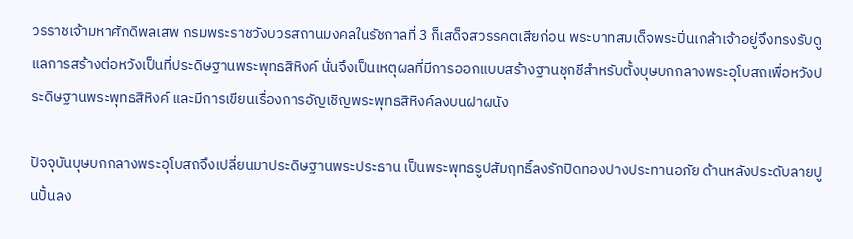วรราชเจ้ามหาศักดิพลเสพ กรมพระราชวังบวรสถานมงคลในรัชกาลที่ 3 ก็เสด็จสวรรคตเสียก่อน พระบาทสมเด็จพระปิ่นเกล้าเจ้าอยู่จึงทรงรับดูแลการสร้างต่อหวังเป็นที่ประดิษฐานพระพุทธสิหิงค์ นั่นจึงเป็นเหตุผลที่มีการออกแบบสร้างฐานชุกชีสำหรับตั้งบุษบกกลางพระอุโบสถเพื่อหวังประดิษฐานพระพุทธสิหิงค์ และมีการเขียนเรื่องการอัญเชิญพระพุทธสิหิงค์ลงบนฝาผนัง

ปัจจุบันบุษบกกลางพระอุโบสถจึงเปลี่ยนมาประดิษฐานพระประธาน เป็นพระพุทธรูปสัมฤทธิ์ลงรักปิดทองปางประทานอภัย ด้านหลังประดับลายปูนปั้นลง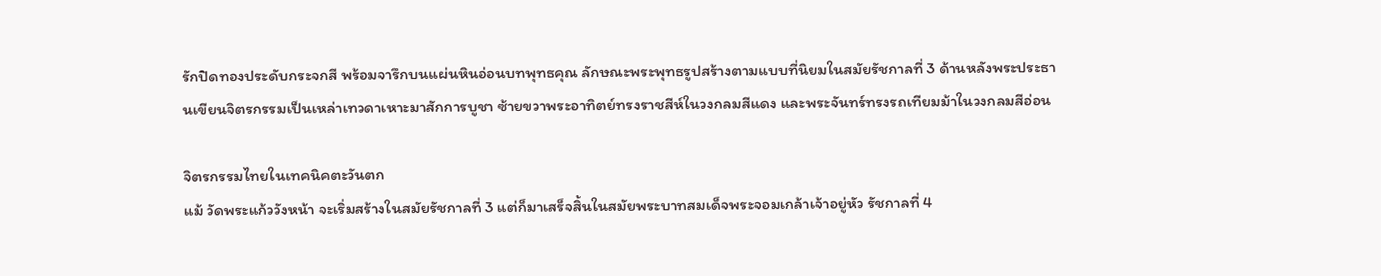รักปิดทองประดับกระจกสี พร้อมจารึกบนแผ่นหินอ่อนบทพุทธคุณ ลักษณะพระพุทธรูปสร้างตามแบบที่นิยมในสมัยรัชกาลที่ 3 ด้านหลังพระประธานเขียนจิตรกรรมเป็นเหล่าเทวดาเหาะมาสักการบูชา ซ้ายขวาพระอาทิตย์ทรงราชสีห์ในวงกลมสีแดง และพระจันทร์ทรงรถเทียมม้าในวงกลมสีอ่อน

จิตรกรรมไทยในเทคนิคตะวันตก
แม้ วัดพระแก้ววังหน้า จะเริ่มสร้างในสมัยรัชกาลที่ 3 แต่ก็มาเสร็จสิ้นในสมัยพระบาทสมเด็จพระจอมเกล้าเจ้าอยู่หัว รัชกาลที่ 4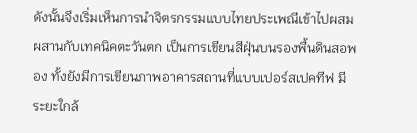ดังนั้นจึงเริ่มเห็นการนำจิตรกรรมแบบไทยประเพณีเข้าไปผสมผสานกับเทคนิคตะวันตก เป็นการเขียนสีฝุ่นบนรองพื้นดินสอพอง ทั้งยังมีการเขียนภาพอาคารสถานที่แบบเปอร์สเปคทีฟ มีระยะใกล้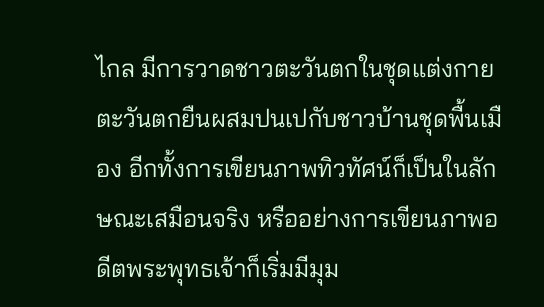ไกล มีการวาดชาวตะวันตกในชุดแต่งกายตะวันตกยืนผสมปนเปกับชาวบ้านชุดพื้นเมือง อีกทั้งการเขียนภาพทิวทัศน์ก็เป็นในลักษณะเสมือนจริง หรืออย่างการเขียนภาพอดีตพระพุทธเจ้าก็เริ่มมีมุม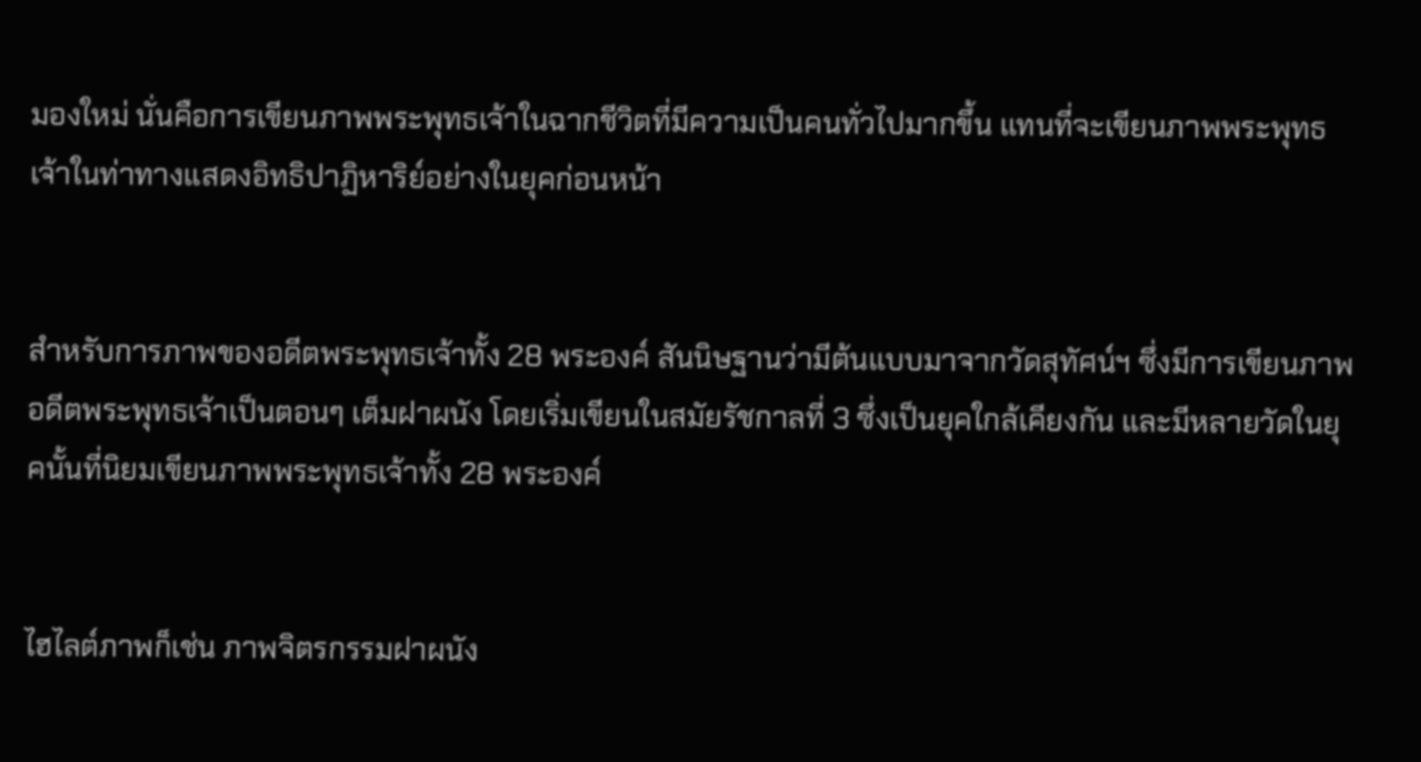มองใหม่ นั่นคือการเขียนภาพพระพุทธเจ้าในฉากชีวิตที่มีความเป็นคนทั่วไปมากขึ้น แทนที่จะเขียนภาพพระพุทธเจ้าในท่าทางแสดงอิทธิปาฏิหาริย์อย่างในยุคก่อนหน้า


สำหรับการภาพของอดีตพระพุทธเจ้าทั้ง 28 พระองค์ สันนิษฐานว่ามีต้นแบบมาจากวัดสุทัศน์ฯ ซึ่งมีการเขียนภาพอดีตพระพุทธเจ้าเป็นตอนๆ เต็มฝาผนัง โดยเริ่มเขียนในสมัยรัชกาลที่ 3 ซึ่งเป็นยุคใกล้เคียงกัน และมีหลายวัดในยุคนั้นที่นิยมเขียนภาพพระพุทธเจ้าทั้ง 28 พระองค์


ไฮไลต์ภาพก็เช่น ภาพจิตรกรรมฝาผนัง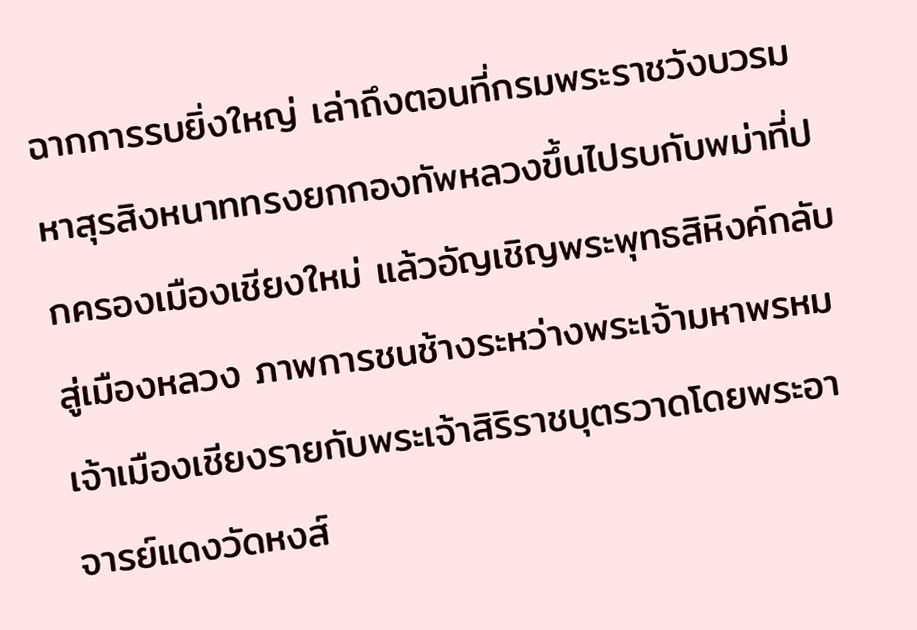ฉากการรบยิ่งใหญ่ เล่าถึงตอนที่กรมพระราชวังบวรมหาสุรสิงหนาททรงยกกองทัพหลวงขึ้นไปรบกับพม่าที่ปกครองเมืองเชียงใหม่ แล้วอัญเชิญพระพุทธสิหิงค์กลับสู่เมืองหลวง ภาพการชนช้างระหว่างพระเจ้ามหาพรหมเจ้าเมืองเชียงรายกับพระเจ้าสิริราชบุตรวาดโดยพระอาจารย์แดงวัดหงส์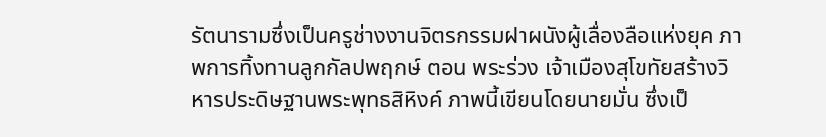รัตนารามซึ่งเป็นครูช่างงานจิตรกรรมฝาผนังผู้เลื่องลือแห่งยุค ภาพการทิ้งทานลูกกัลปพฤกษ์ ตอน พระร่วง เจ้าเมืองสุโขทัยสร้างวิหารประดิษฐานพระพุทธสิหิงค์ ภาพนี้เขียนโดยนายมั่น ซึ่งเป็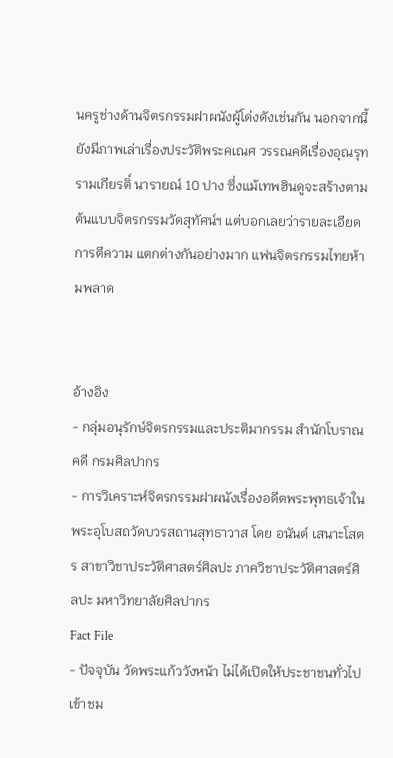นครูช่างด้านจิตรกรรมฝาผนังผู้โด่งดังเช่นกัน นอกจากนี้ยังมีภาพเล่าเรื่องประวัติพระคเณศ วรรณคดีเรื่องอุณรุท รามเกียรติ์ นารายณ์ 10 ปาง ซึ่งแม้เทพฮินดูจะสร้างตามต้นแบบจิตรกรรมวัดสุทัศน์ฯ แต่บอกเลยว่ารายละเอียด การตีความ แตกต่างกันอย่างมาก แฟนจิตรกรรมไทยห้ามพลาด


อ้างอิง
- กลุ่มอนุรักษ์จิตรกรรมและประติมากรรม สำนักโบราณคดี กรมศิลปากร
- การวิเคราะห์จิตรกรรมฝาผนังเรื่องอดีตพระพุทธเจ้าในพระอุโบสถวัดบวรสถานสุทธาวาส โดย อนันต์ เสนาะโสตร สาขาวิชาประวัติศาสตร์ศิลปะ ภาควิชาประวัติศาสตร์ศิลปะ มหาวิทยาลัยศิลปากร
Fact File
- ปัจจุบัน วัดพระแก้ววังหน้า ไม่ได้เปิดให้ประชาชนทั่วไปเข้าชม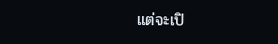แต่จะเปิ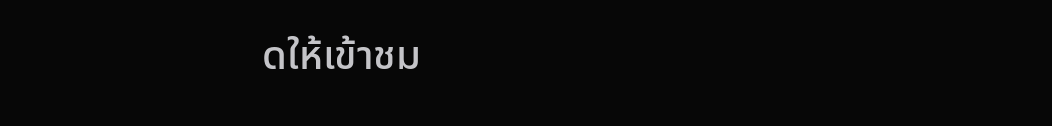ดให้เข้าชม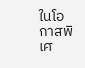ในโอกาสพิเศ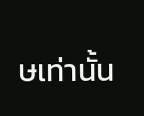ษเท่านั้น